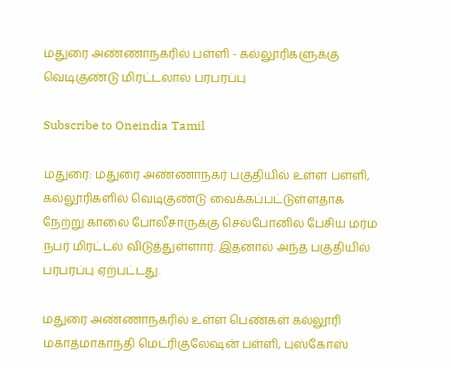மதுரை அண்ணாநகரில் பள்ளி - கல்லூரிகளுக்கு வெடிகுண்டு மிரட்டலால் பரபரப்பு

Subscribe to Oneindia Tamil

மதுரை: மதுரை அண்ணாநகர் பகுதியில் உள்ள பள்ளி, கல்லூரிகளில் வெடிகுண்டு வைக்கப்பட்டுள்ளதாக நேற்று காலை போலீசாருக்கு செல்போனில் பேசிய மர்ம நபர் மிரட்டல் விடுத்துள்ளார். இதனால் அந்த பகுதியில் பரபரப்பு ஏற்பட்டது.

மதுரை அண்ணாநகரில் உள்ள பெண்கள் கல்லூரி மகாத்மாகாந்தி மெட்ரிகுலேஷன் பள்ளி, புஸ்கோஸ்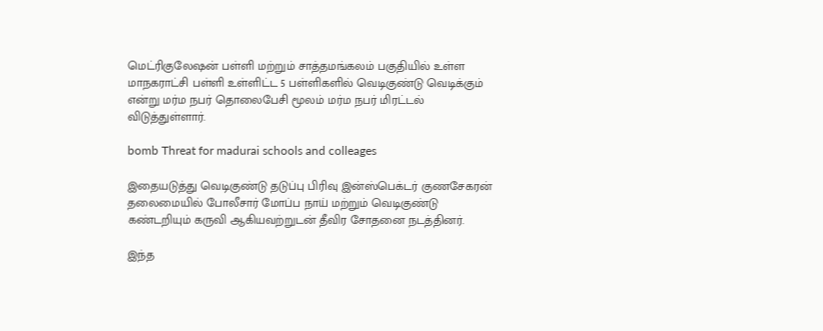மெட்ரிகுலேஷன் பள்ளி மற்றும் சாத்தமங்கலம் பகுதியில் உள்ள மாநகராட்சி பள்ளி உள்ளிட்ட 5 பள்ளிகளில் வெடிகுண்டு வெடிக்கும் என்று மர்ம நபர் தொலைபேசி மூலம் மர்ம நபர் மிரட்டல் விடுத்துள்ளார்.

bomb Threat for madurai schools and colleages

இதையடுத்து வெடிகுண்டு தடுப்பு பிரிவு இன்ஸ்பெக்டர் குணசேகரன் தலைமையில் போலீசார் மோப்ப நாய் மற்றும் வெடிகுண்டு கண்டறியும் கருவி ஆகியவற்றுடன் தீவிர சோதனை நடத்தினர்.

இந்த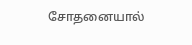சோதனையால்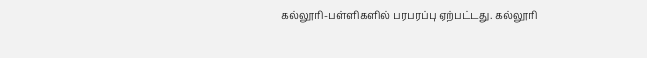கல்லூரி-பள்ளிகளில் பரபரப்பு ஏற்பட்டது. கல்லூரி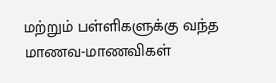மற்றும் பள்ளிகளுக்கு வந்த மாணவ-மாணவிகள்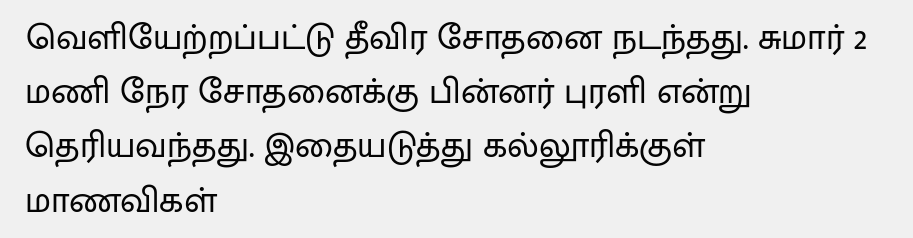வெளியேற்றப்பட்டு தீவிர சோதனை நடந்தது. சுமார் 2 மணி நேர சோதனைக்கு பின்னர் புரளி என்று தெரியவந்தது. இதையடுத்து கல்லூரிக்குள் மாணவிகள்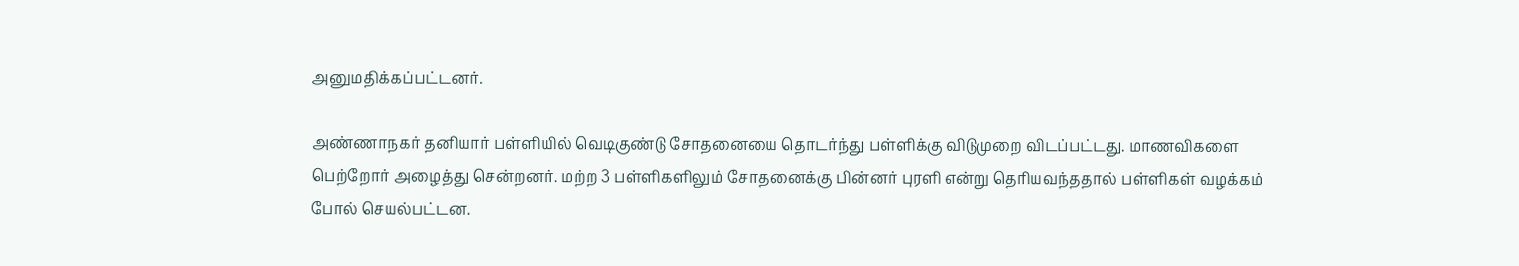அனுமதிக்கப்பட்டனர்.

அண்ணாநகர் தனியார் பள்ளியில் வெடிகுண்டு சோதனையை தொடர்ந்து பள்ளிக்கு விடுமுறை விடப்பட்டது. மாணவிகளை பெற்றோர் அழைத்து சென்றனர். மற்ற 3 பள்ளிகளிலும் சோதனைக்கு பின்னர் புரளி என்று தெரியவந்ததால் பள்ளிகள் வழக்கம் போல் செயல்பட்டன.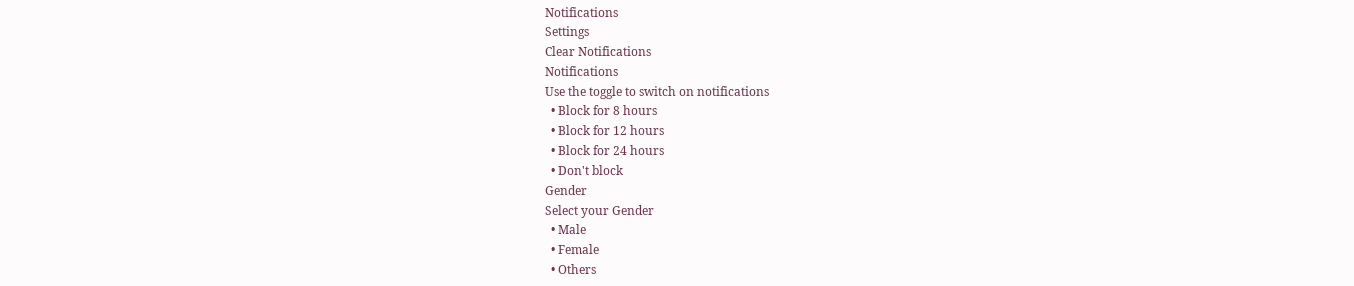Notifications
Settings
Clear Notifications
Notifications
Use the toggle to switch on notifications
  • Block for 8 hours
  • Block for 12 hours
  • Block for 24 hours
  • Don't block
Gender
Select your Gender
  • Male
  • Female
  • Others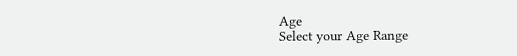Age
Select your Age Range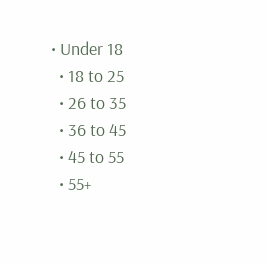• Under 18
  • 18 to 25
  • 26 to 35
  • 36 to 45
  • 45 to 55
  • 55+